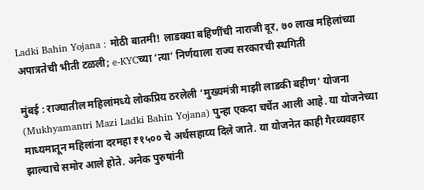Ladki Bahin Yojana : मोठी बातमी! लाडक्या बहिणींची नाराजी दूर, ७० लाख महिलांच्या अपात्रतेची भीती टळली; e-KYCच्या ‘त्या’ निर्णयाला राज्य सरकारची स्थगिती

मुंबई : राज्यातील महिलांमध्ये लोकप्रिय ठरलेली 'मुख्यमंत्री माझी लाडकी बहीण' योजना (Mukhyamantri Mazi Ladki Bahin Yojana) पुन्हा एकदा चर्चेत आली आहे. या योजनेच्या माध्यमातून महिलांना दरमहा ₹१५०० चे अर्थसहाय्य दिले जाते. या योजनेत काही गैरव्यवहार झाल्याचे समोर आले होते. अनेक पुरुषांनी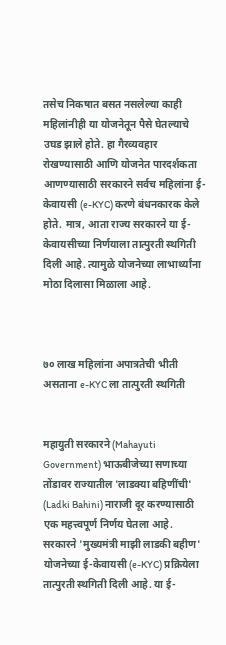तसेच निकषात बसत नसलेल्या काही महिलांनीही या योजनेतून पैसे घेतल्याचे उघड झाले होते. हा गैरव्यवहार रोखण्यासाठी आणि योजनेत पारदर्शकता आणण्यासाठी सरकारने सर्वच महिलांना ई-केवायसी (e-KYC) करणे बंधनकारक केले होते. मात्र, आता राज्य सरकारने या ई-केवायसीच्या निर्णयाला तात्पुरती स्थगिती दिली आहे. त्यामुळे योजनेच्या लाभार्थ्यांना मोठा दिलासा मिळाला आहे.



७० लाख महिलांना अपात्रतेची भीती असताना e-KYC ला तात्पुरती स्थगिती


महायुती सरकारने (Mahayuti Government) भाऊबीजेच्या सणाच्या तोंडावर राज्यातील 'लाडक्या बहिणींची' (Ladki Bahini) नाराजी दूर करण्यासाठी एक महत्त्वपूर्ण निर्णय घेतला आहे. सरकारने 'मुख्यमंत्री माझी लाडकी बहीण' योजनेच्या ई-केवायसी (e-KYC) प्रक्रियेला तात्पुरती स्थगिती दिली आहे. या ई-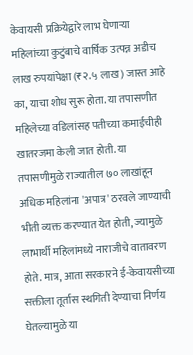केवायसी प्रक्रियेद्वारे लाभ घेणाऱ्या महिलांच्या कुटुंबाचे वार्षिक उत्पन्न अडीच लाख रुपयांपेक्षा (₹२.५ लाख) जास्त आहे का, याचा शोध सुरू होता. या तपासणीत महिलेच्या वडिलांसह पतीच्या कमाईचीही खातरजमा केली जात होती. या तपासणीमुळे राज्यातील ७० लाखांहून अधिक महिलांना 'अपात्र' ठरवले जाण्याची भीती व्यक्त करण्यात येत होती, ज्यामुळे लाभार्थी महिलांमध्ये नाराजीचे वातावरण होते. मात्र, आता सरकारने ई-केवायसीच्या सक्तीला तूर्तास स्थगिती देण्याचा निर्णय घेतल्यामुळे या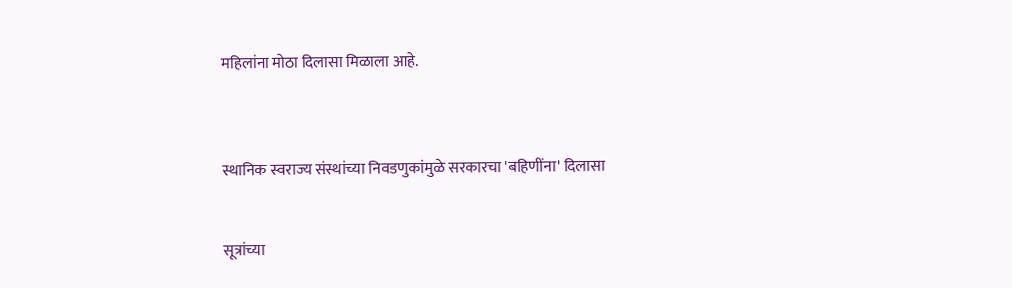महिलांना मोठा दिलासा मिळाला आहे.



स्थानिक स्वराज्य संस्थांच्या निवडणुकांमुळे सरकारचा 'बहिणींना' दिलासा


सूत्रांच्या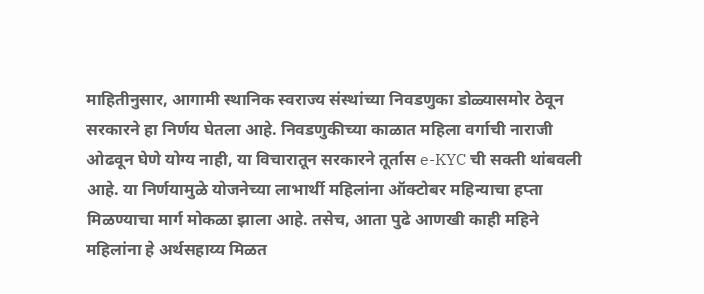माहितीनुसार, आगामी स्थानिक स्वराज्य संस्थांच्या निवडणुका डोळ्यासमोर ठेवून सरकारने हा निर्णय घेतला आहे. निवडणुकीच्या काळात महिला वर्गाची नाराजी ओढवून घेणे योग्य नाही, या विचारातून सरकारने तूर्तास e-KYC ची सक्ती थांबवली आहे. या निर्णयामुळे योजनेच्या लाभार्थी महिलांना ऑक्टोबर महिन्याचा हप्ता मिळण्याचा मार्ग मोकळा झाला आहे. तसेच, आता पुढे आणखी काही महिने महिलांना हे अर्थसहाय्य मिळत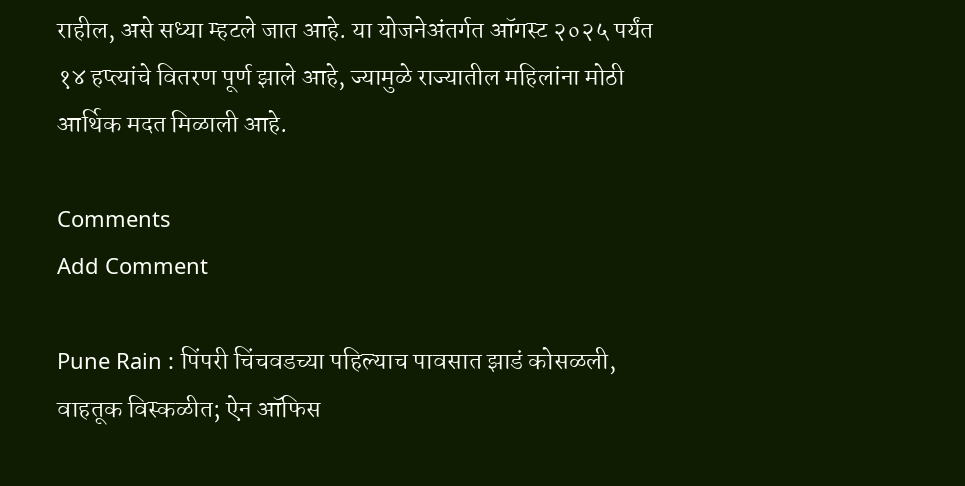राहील, असे सध्या म्हटले जात आहे. या योजनेअंतर्गत ऑगस्ट २०२५ पर्यंत १४ हप्त्यांचे वितरण पूर्ण झाले आहे, ज्यामुळे राज्यातील महिलांना मोठी आर्थिक मदत मिळाली आहे.

Comments
Add Comment

Pune Rain : पिंपरी चिंचवडच्या पहिल्याच पावसात झाडं कोसळली, वाहतूक विस्कळीत; ऐन ऑफिस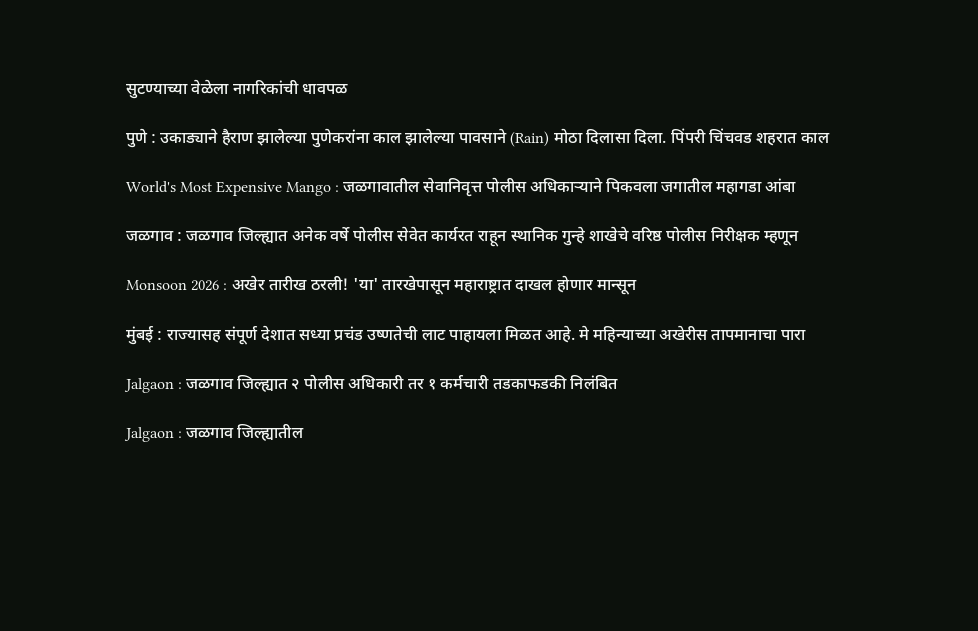सुटण्याच्या वेळेला नागरिकांची धावपळ

पुणे : उकाड्याने हैराण झालेल्या पुणेकरांना काल झालेल्या पावसाने (Rain) मोठा दिलासा दिला. पिंपरी चिंचवड शहरात काल

World's Most Expensive Mango : जळगावातील सेवानिवृत्त पोलीस अधिकाऱ्याने पिकवला जगातील महागडा आंबा

जळगाव : जळगाव जिल्ह्यात अनेक वर्षे पोलीस सेवेत कार्यरत राहून स्थानिक गुन्हे शाखेचे वरिष्ठ पोलीस निरीक्षक म्हणून

Monsoon 2026 : अखेर तारीख ठरली! 'या' तारखेपासून महाराष्ट्रात दाखल होणार मान्सून

मुंबई : राज्यासह संपूर्ण देशात सध्या प्रचंड उष्णतेची लाट पाहायला मिळत आहे. मे महिन्याच्या अखेरीस तापमानाचा पारा

Jalgaon : जळगाव जिल्ह्यात २ पोलीस अधिकारी तर १ कर्मचारी तडकाफडकी निलंबित

Jalgaon : जळगाव जिल्ह्यातील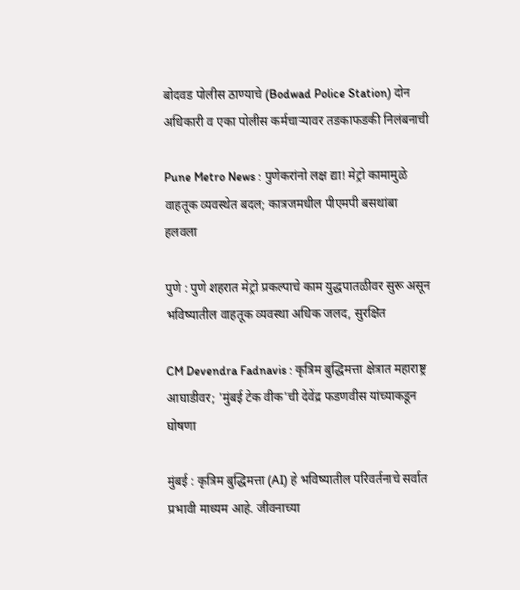बोदवड पोलीस ठाण्याचे (Bodwad Police Station) दोन अधिकारी व एका पोलीस कर्मचाऱ्यावर तडकाफडकी निलंबनाची

Pune Metro News : पुणेकरांनो लक्ष द्या! मेट्रो कामामुळे वाहतूक व्यवस्थेत बदल; कात्रजमधील पीएमपी बसथांबा हलवला

पुणे : पुणे शहरात मेट्रो प्रकल्पाचे काम युद्धपातळीवर सुरू असून भविष्यातील वाहतूक व्यवस्था अधिक जलद, सुरक्षित

CM Devendra Fadnavis : कृत्रिम बुद्धिमत्ता क्षेत्रात महाराष्ट्र आघाडीवर; 'मुंबई टेक वीक'ची देवेंद्र फडणवीस यांच्याकडून घोषणा

मुंबई : कृत्रिम बुद्धिमत्ता (AI) हे भविष्यातील परिवर्तनाचे सर्वात प्रभावी माध्यम आहे. जीवनाच्या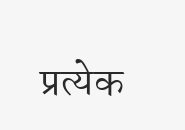प्रत्येक